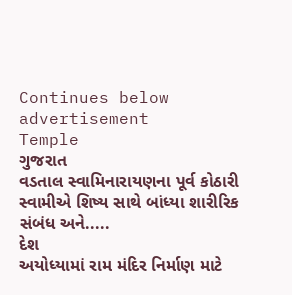Continues below advertisement
Temple
ગુજરાત
વડતાલ સ્વામિનારાયણના પૂર્વ કોઠારી સ્વામીએ શિષ્ય સાથે બાંધ્યા શારીરિક સંબંધ અને.....
દેશ
અયોધ્યામાં રામ મંદિર નિર્માણ માટે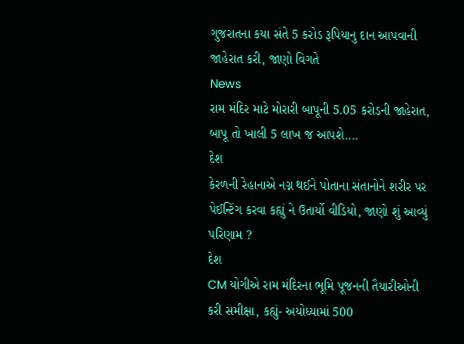ગુજરાતના કયા સંતે 5 કરોડ રૂપિયાનુ દાન આપવાની જાહેરાત કરી, જાણો વિગતે
News
રામ મંદિર માટે મોરારી બાપૂની 5.05 કરોડની જાહેરાત, બાપૂ તો ખાલી 5 લાખ જ આપશે....
દેશ
કેરળની રેહાનાએ નગ્ન થઈને પોતાના સંતાનોને શરીર પર પેઈન્ટિંગ કરવા કહ્યું ને ઉતાર્યો વીડિયો, જાણો શું આવ્યું પરિણામ ?
દેશ
CM યોગીએ રામ મંદિરના ભૂમિ પૂજનની તૈયારીઓની કરી સમીક્ષા, કહ્યું- અયોધ્યામાં 500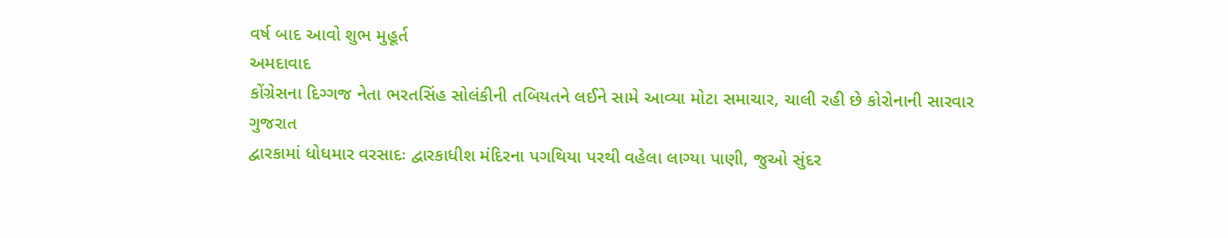વર્ષ બાદ આવો શુભ મુહૂર્ત
અમદાવાદ
કોંગ્રેસના દિગ્ગજ નેતા ભરતસિંહ સોલંકીની તબિયતને લઈને સામે આવ્યા મોટા સમાચાર, ચાલી રહી છે કોરોનાની સારવાર
ગુજરાત
દ્વારકામાં ધોધમાર વરસાદઃ દ્વારકાધીશ મંદિરના પગથિયા પરથી વહેલા લાગ્યા પાણી, જુઓ સુંદર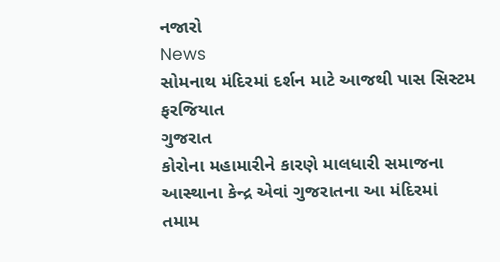નજારો
News
સોમનાથ મંદિરમાં દર્શન માટે આજથી પાસ સિસ્ટમ ફરજિયાત
ગુજરાત
કોરોના મહામારીને કારણે માલધારી સમાજના આસ્થાના કેન્દ્ર એવાં ગુજરાતના આ મંદિરમાં તમામ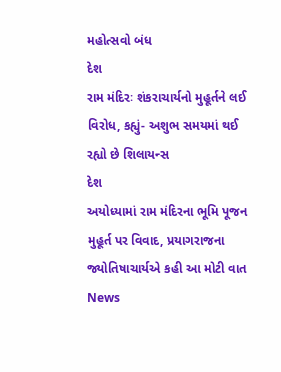મહોત્સવો બંધ
દેશ
રામ મંદિરઃ શંકરાચાર્યનો મુહૂર્તને લઈ વિરોધ, કહ્યું- અશુભ સમયમાં થઈ રહ્યો છે શિલાયન્સ
દેશ
અયોધ્યામાં રામ મંદિરના ભૂમિ પૂજન મુહૂર્ત પર વિવાદ, પ્રયાગરાજના જ્યોતિષાચાર્યએ કહી આ મોટી વાત
News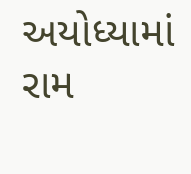અયોધ્યામાં રામ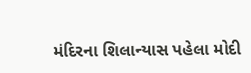મંદિરના શિલાન્યાસ પહેલા મોદી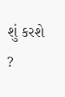શું કરશે ?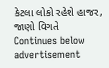કેટલા લોકો રહેશે હાજર, જાણો વિગતે
Continues below advertisement